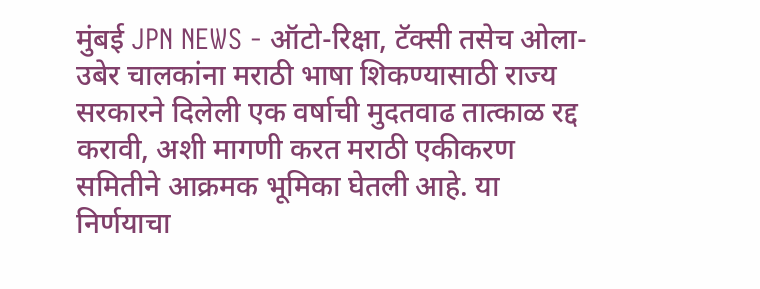मुंबई JPN NEWS - ऑटो-रिक्षा, टॅक्सी तसेच ओला-उबेर चालकांना मराठी भाषा शिकण्यासाठी राज्य सरकारने दिलेली एक वर्षाची मुदतवाढ तात्काळ रद्द करावी, अशी मागणी करत मराठी एकीकरण समितीने आक्रमक भूमिका घेतली आहे. या निर्णयाचा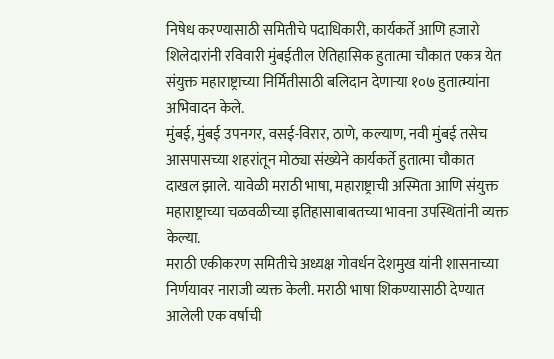निषेध करण्यासाठी समितीचे पदाधिकारी, कार्यकर्ते आणि हजारो शिलेदारांनी रविवारी मुंबईतील ऐतिहासिक हुतात्मा चौकात एकत्र येत संयुक्त महाराष्ट्राच्या निर्मितीसाठी बलिदान देणाऱ्या १०७ हुतात्म्यांना अभिवादन केले.
मुंबई, मुंबई उपनगर, वसई-विरार, ठाणे, कल्याण, नवी मुंबई तसेच आसपासच्या शहरांतून मोठ्या संख्येने कार्यकर्ते हुतात्मा चौकात दाखल झाले. यावेळी मराठी भाषा, महाराष्ट्राची अस्मिता आणि संयुक्त महाराष्ट्राच्या चळवळीच्या इतिहासाबाबतच्या भावना उपस्थितांनी व्यक्त केल्या.
मराठी एकीकरण समितीचे अध्यक्ष गोवर्धन देशमुख यांनी शासनाच्या निर्णयावर नाराजी व्यक्त केली. मराठी भाषा शिकण्यासाठी देण्यात आलेली एक वर्षाची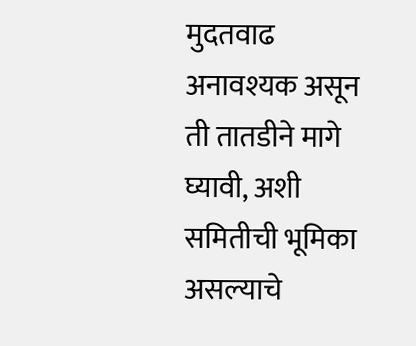मुदतवाढ अनावश्यक असून ती तातडीने मागे घ्यावी, अशी समितीची भूमिका असल्याचे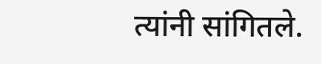त्यांनी सांगितले.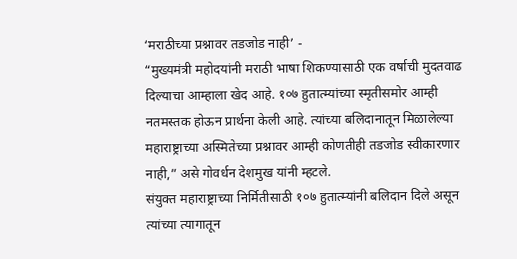‘मराठीच्या प्रश्नावर तडजोड नाही’ -
“मुख्यमंत्री महोदयांनी मराठी भाषा शिकण्यासाठी एक वर्षाची मुदतवाढ दिल्याचा आम्हाला खेद आहे. १०७ हुतात्म्यांच्या स्मृतीसमोर आम्ही नतमस्तक होऊन प्रार्थना केली आहे. त्यांच्या बलिदानातून मिळालेल्या महाराष्ट्राच्या अस्मितेच्या प्रश्नावर आम्ही कोणतीही तडजोड स्वीकारणार नाही,” असे गोवर्धन देशमुख यांनी म्हटले.
संयुक्त महाराष्ट्राच्या निर्मितीसाठी १०७ हुतात्म्यांनी बलिदान दिले असून त्यांच्या त्यागातून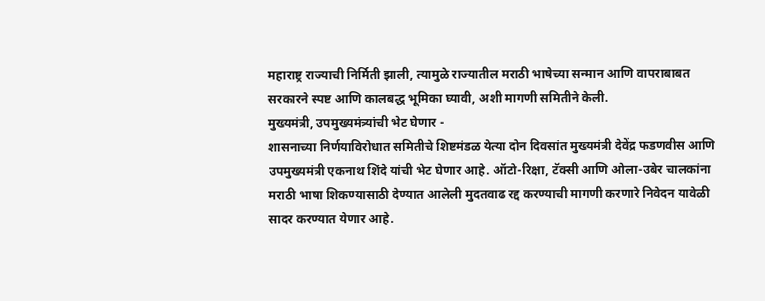महाराष्ट्र राज्याची निर्मिती झाली, त्यामुळे राज्यातील मराठी भाषेच्या सन्मान आणि वापराबाबत सरकारने स्पष्ट आणि कालबद्ध भूमिका घ्यावी, अशी मागणी समितीने केली.
मुख्यमंत्री, उपमुख्यमंत्र्यांची भेट घेणार -
शासनाच्या निर्णयाविरोधात समितीचे शिष्टमंडळ येत्या दोन दिवसांत मुख्यमंत्री देवेंद्र फडणवीस आणि उपमुख्यमंत्री एकनाथ शिंदे यांची भेट घेणार आहे. ऑटो-रिक्षा, टॅक्सी आणि ओला-उबेर चालकांना मराठी भाषा शिकण्यासाठी देण्यात आलेली मुदतवाढ रद्द करण्याची मागणी करणारे निवेदन यावेळी सादर करण्यात येणार आहे.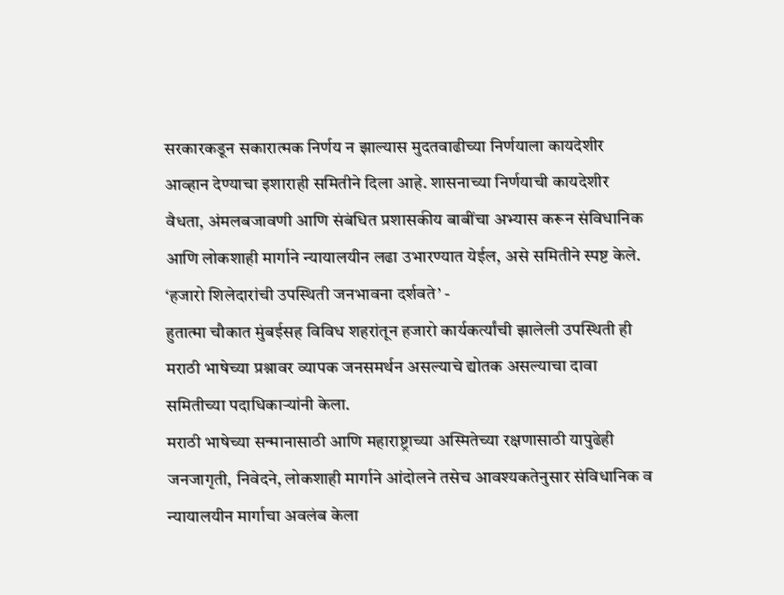सरकारकडून सकारात्मक निर्णय न झाल्यास मुदतवाढीच्या निर्णयाला कायदेशीर आव्हान देण्याचा इशाराही समितीने दिला आहे. शासनाच्या निर्णयाची कायदेशीर वैधता, अंमलबजावणी आणि संबंधित प्रशासकीय बाबींचा अभ्यास करून संविधानिक आणि लोकशाही मार्गाने न्यायालयीन लढा उभारण्यात येईल, असे समितीने स्पष्ट केले.
‘हजारो शिलेदारांची उपस्थिती जनभावना दर्शवते’ -
हुतात्मा चौकात मुंबईसह विविध शहरांतून हजारो कार्यकर्त्यांची झालेली उपस्थिती ही मराठी भाषेच्या प्रश्नावर व्यापक जनसमर्थन असल्याचे द्योतक असल्याचा दावा समितीच्या पदाधिकाऱ्यांनी केला.
मराठी भाषेच्या सन्मानासाठी आणि महाराष्ट्राच्या अस्मितेच्या रक्षणासाठी यापुढेही जनजागृती, निवेदने, लोकशाही मार्गाने आंदोलने तसेच आवश्यकतेनुसार संविधानिक व न्यायालयीन मार्गाचा अवलंब केला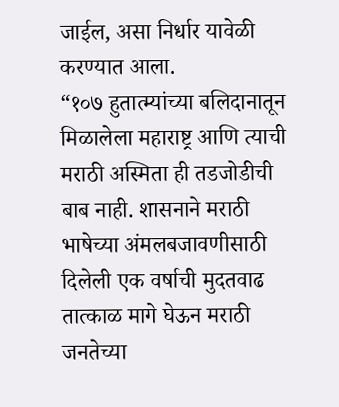जाईल, असा निर्धार यावेळी करण्यात आला.
“१०७ हुतात्म्यांच्या बलिदानातून मिळालेला महाराष्ट्र आणि त्याची मराठी अस्मिता ही तडजोडीची बाब नाही. शासनाने मराठी भाषेच्या अंमलबजावणीसाठी दिलेली एक वर्षाची मुदतवाढ तात्काळ मागे घेऊन मराठी जनतेच्या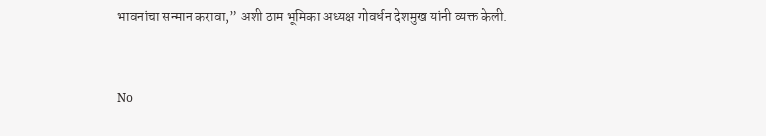भावनांचा सन्मान करावा,” अशी ठाम भूमिका अध्यक्ष गोवर्धन देशमुख यांनी व्यक्त केली.


No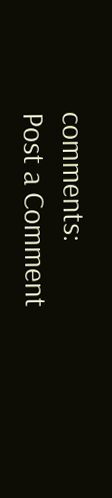comments:
Post a Comment